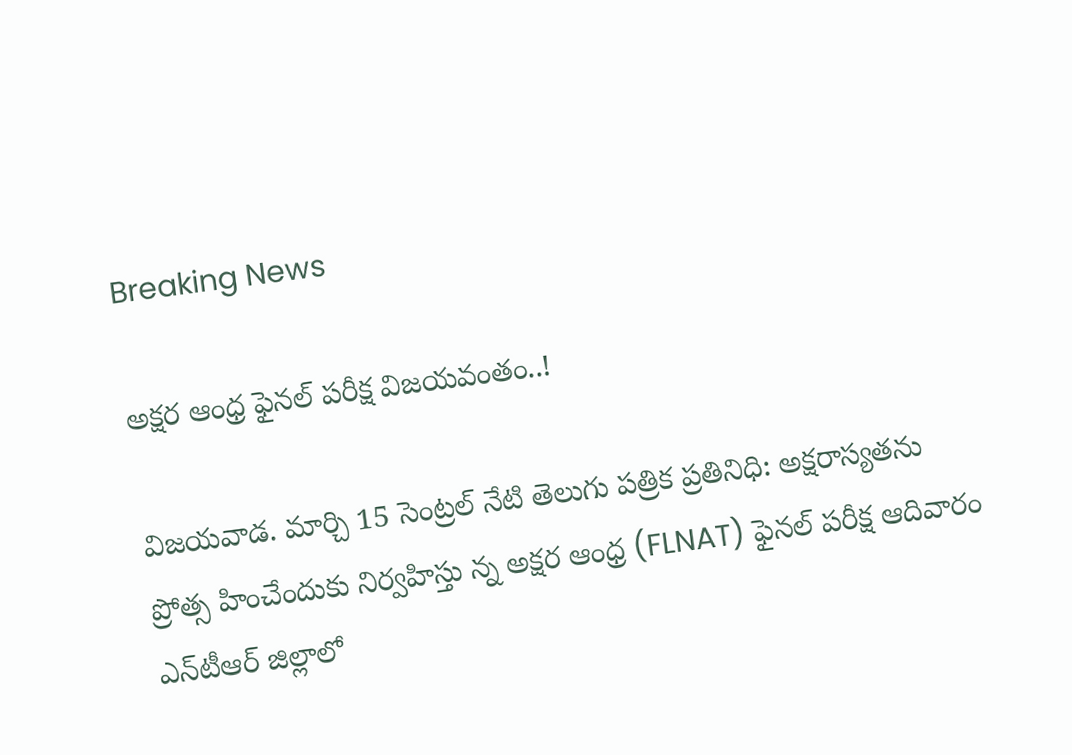Breaking News

అక్షర ఆంధ్ర ఫైనల్ పరీక్ష విజయవంతం..!

విజయవాడ. మార్చి 15 సెంట్రల్ నేటి తెలుగు పత్రిక ప్రతినిధి: అక్షరాస్యతను ప్రోత్స హించేందుకు నిర్వహిస్తు న్న అక్షర ఆంధ్ర (FLNAT) ఫైనల్ పరీక్ష ఆదివారం ఎన్‌టీఆర్ జిల్లాలో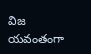విజ యవంతంగా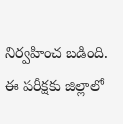నిర్వహించ బడింది. ఈ పరీక్షకు జిల్లాలో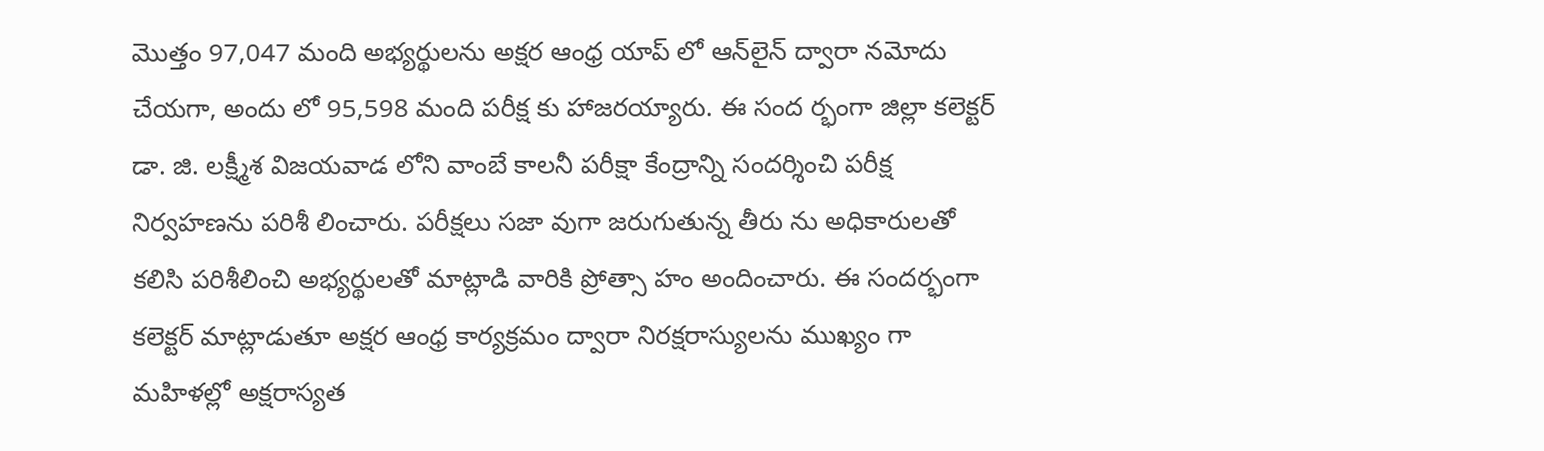మొత్తం 97,047 మంది అభ్యర్థులను అక్షర ఆంధ్ర యాప్‌ లో ఆన్‌లైన్ ద్వారా నమోదు చేయగా, అందు లో 95,598 మంది పరీక్ష కు హాజరయ్యారు. ఈ సంద ర్భంగా జిల్లా కలెక్టర్ డా. జి. లక్ష్మీశ విజయవాడ లోని వాంబే కాలనీ పరీక్షా కేంద్రాన్ని సందర్శించి పరీక్ష నిర్వహణను పరిశీ లించారు. పరీక్షలు సజా వుగా జరుగుతున్న తీరు ను అధికారులతో కలిసి పరిశీలించి అభ్యర్థులతో మాట్లాడి వారికి ప్రోత్సా హం అందించారు. ఈ సందర్భంగా కలెక్టర్ మాట్లాడుతూ అక్షర ఆంధ్ర కార్యక్రమం ద్వారా నిరక్షరాస్యులను ముఖ్యం గా మహిళల్లో అక్షరాస్యత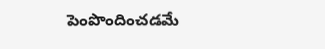పెంపొందించడమే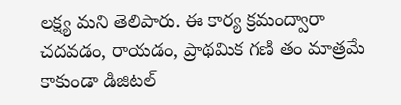లక్ష్య మని తెలిపారు. ఈ కార్య క్రమంద్వారా చదవడం, రాయడం, ప్రాథమిక గణి తం మాత్రమే కాకుండా డిజిటల్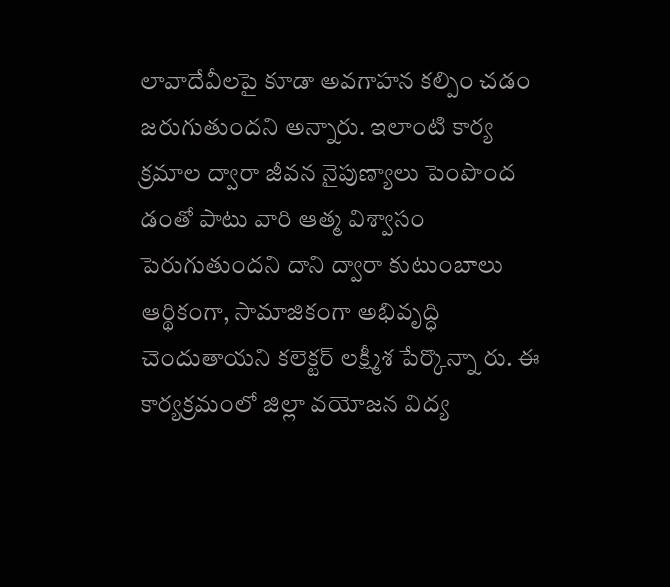లావాదేవీలపై కూడా అవగాహన కల్పిం చడం జరుగుతుందని అన్నారు. ఇలాంటి కార్య క్రమాల ద్వారా జీవన నైపుణ్యాలు పెంపొంద డంతో పాటు వారి ఆత్మ విశ్వాసం పెరుగుతుందని దాని ద్వారా కుటుంబాలు ఆర్థికంగా, సామాజికంగా అభివృద్ధి చెందుతాయని కలెక్టర్ లక్ష్మీశ పేర్కొన్నా రు. ఈ కార్యక్రమంలో జిల్లా వయోజన విద్య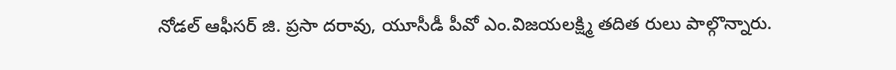నోడల్ ఆఫీసర్ జి. ప్రసా దరావు, యూసీడీ పీవో ఎం.విజయలక్ష్మి తదిత రులు పాల్గొన్నారు.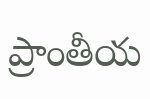ప్రాంతీయ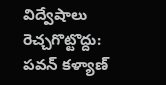విద్వేషాలు రెచ్చగొట్టొద్దు: పవన్ కళ్యాణ్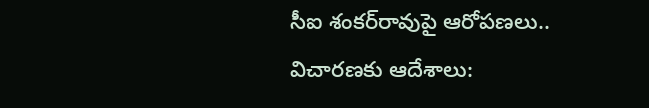సీఐ శంకర్‌రావుపై ఆరోపణలు.. విచారణకు ఆదేశాలు: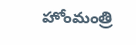హోంమంత్రి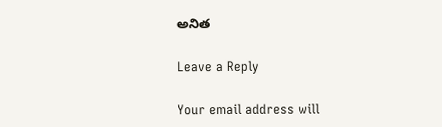అనిత

Leave a Reply

Your email address will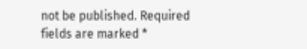not be published. Required fields are marked *